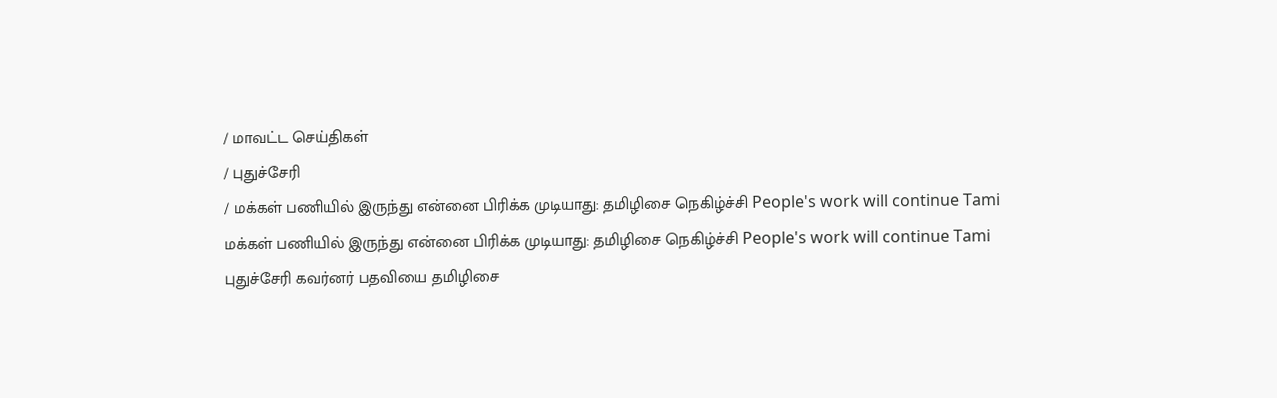/ மாவட்ட செய்திகள்
/ புதுச்சேரி
/ மக்கள் பணியில் இருந்து என்னை பிரிக்க முடியாது: தமிழிசை நெகிழ்ச்சி People's work will continue Tami
மக்கள் பணியில் இருந்து என்னை பிரிக்க முடியாது: தமிழிசை நெகிழ்ச்சி People's work will continue Tami
புதுச்சேரி கவர்னர் பதவியை தமிழிசை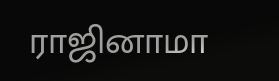ராஜினாமா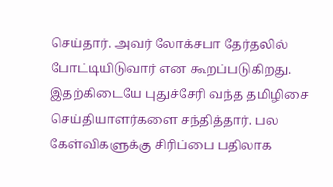செய்தார். அவர் லோக்சபா தேர்தலில் போட்டியிடுவார் என கூறப்படுகிறது. இதற்கிடையே புதுச்சேரி வந்த தமிழிசை செய்தியாளர்களை சந்தித்தார். பல கேள்விகளுக்கு சிரிப்பை பதிலாக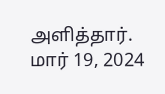அளித்தார்.
மார் 19, 2024